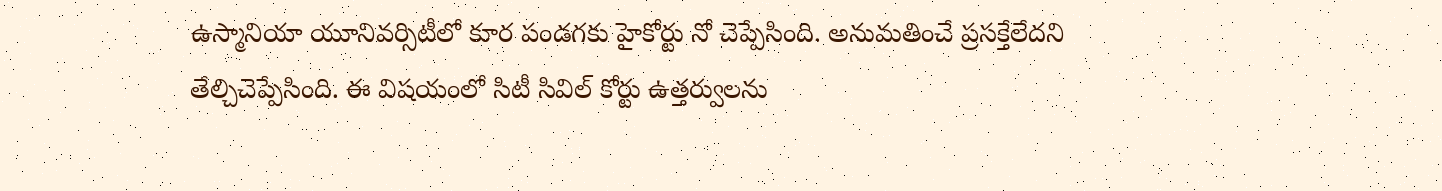ఉస్మానియా యూనివర్సిటీలో కూర పండగకు హైకోర్టు నో చెప్పేసింది. అనుమతించే ప్రసక్తేలేదని తేల్చిచెప్పేసింది. ఈ విషయంలో సిటీ సివిల్ కోర్టు ఉత్తర్వులను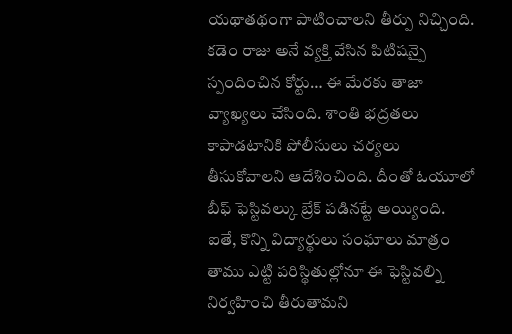యథాతథంగా పాటించాలని తీర్పు నిచ్చింది. కడెం రాజు అనే వ్యక్తి వేసిన పిటిషన్పై స్పందించిన కోర్టు… ఈ మేరకు తాజా వ్యాఖ్యలు చేసింది. శాంతి భద్రతలు కాపాడటానికి పోలీసులు చర్యలు తీసుకోవాలని ఆదేశించింది. దీంతో ఓయూలో బీఫ్ ఫెస్టివల్కు బ్రేక్ పడినట్టే అయ్యింది. ఐతే, కొన్ని విద్యార్థులు సంఘాలు మాత్రం తాము ఎట్టి పరిస్థితుల్లోనూ ఈ ఫెస్టివల్ని నిర్వహించి తీరుతామని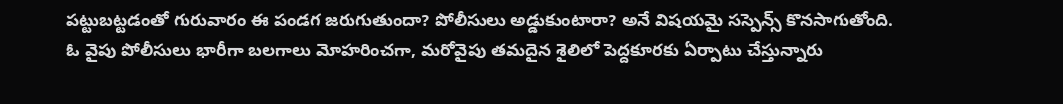పట్టుబట్టడంతో గురువారం ఈ పండగ జరుగుతుందా? పోలీసులు అడ్డుకుంటారా? అనే విషయమై సస్పెన్స్ కొనసాగుతోంది.
ఓ వైపు పోలీసులు భారీగా బలగాలు మోహరించగా, మరోవైపు తమదైన శైలిలో పెద్దకూరకు ఏర్పాటు చేస్తున్నారు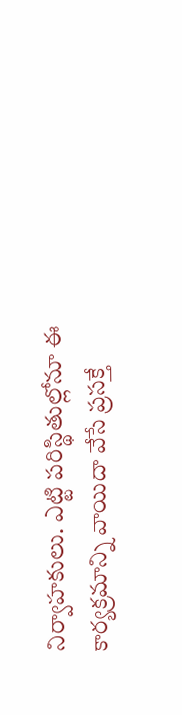నిర్వాహకులు. ఎట్టి పరిస్థితుల్లోనూ ఈ కార్యక్రమాన్ని వాయిదా వేసే ప్రసక్తే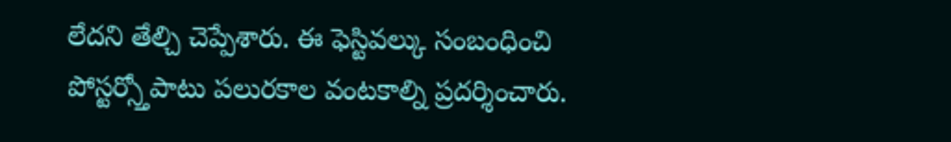లేదని తేల్చి చెప్పేశారు. ఈ ఫెస్టివల్కు సంబంధించి పోస్టర్స్తోపాటు పలురకాల వంటకాల్ని ప్రదర్శించారు.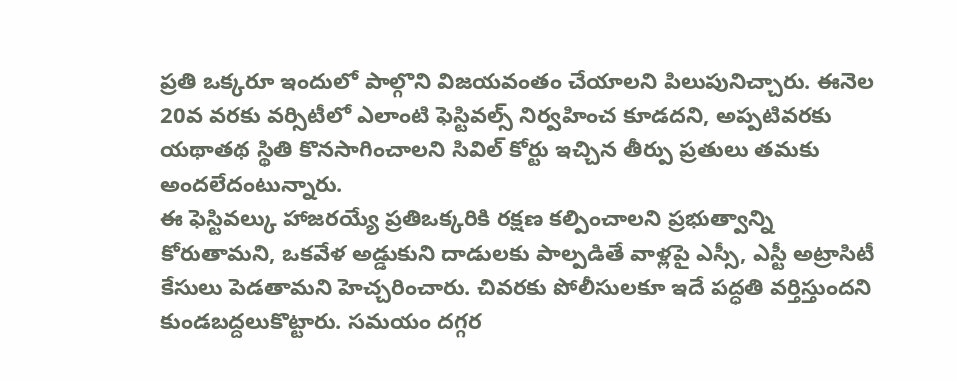ప్రతి ఒక్కరూ ఇందులో పాల్గొని విజయవంతం చేయాలని పిలుపునిచ్చారు. ఈనెల 20వ వరకు వర్సిటీలో ఎలాంటి ఫెస్టివల్స్ నిర్వహించ కూడదని, అప్పటివరకు యథాతథ స్థితి కొనసాగించాలని సివిల్ కోర్టు ఇచ్చిన తీర్పు ప్రతులు తమకు అందలేదంటున్నారు.
ఈ ఫెస్టివల్కు హాజరయ్యే ప్రతిఒక్కరికి రక్షణ కల్పించాలని ప్రభుత్వాన్ని కోరుతామని, ఒకవేళ అడ్డుకుని దాడులకు పాల్పడితే వాళ్లపై ఎస్సీ, ఎస్టీ అట్రాసిటీ కేసులు పెడతామని హెచ్చరించారు. చివరకు పోలీసులకూ ఇదే పద్ధతి వర్తిస్తుందని కుండబద్దలుకొట్టారు. సమయం దగ్గర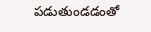పడుతుండడంతో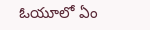ఓయూలో ఏం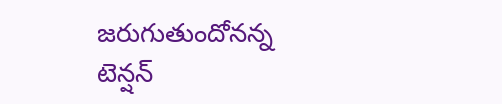జరుగుతుందోనన్న టెన్షన్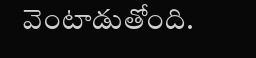వెంటాడుతోంది.